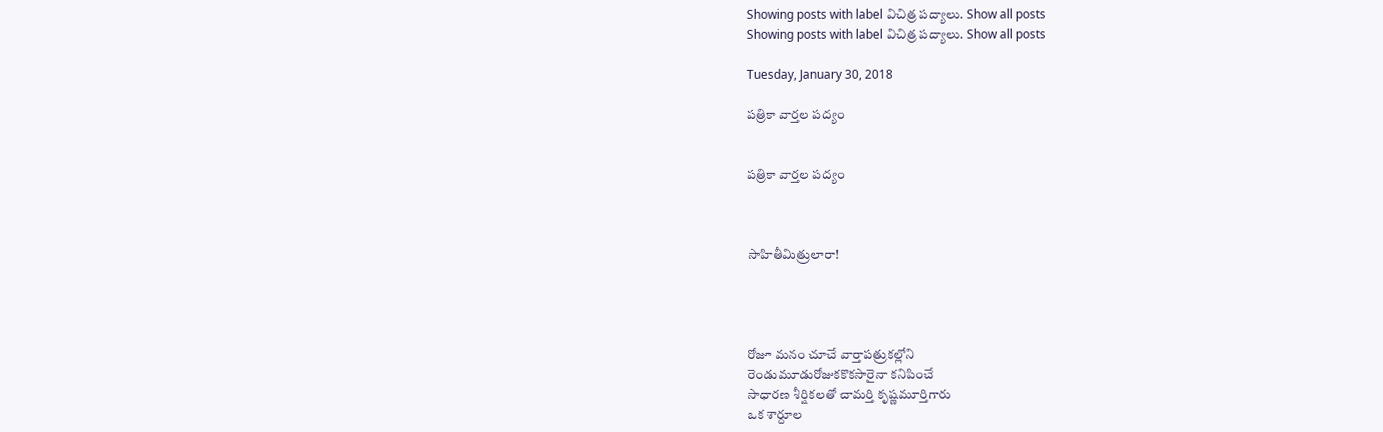Showing posts with label విచిత్ర పద్యాలు. Show all posts
Showing posts with label విచిత్ర పద్యాలు. Show all posts

Tuesday, January 30, 2018

పత్రికా వార్తల పద్యం


పత్రికా వార్తల పద్యం



సాహితీమిత్రులారా!




రోజూ మనం చూచే వార్తాపత్రుకల్లోని
రెండుమూడురోజుకకొకసారైనా కనిపించే
సాధారణ శీర్షికలతో చామర్తి కృష్ణమూర్తిగారు
ఒక శార్దూల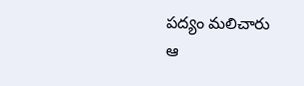పద్యం మలిచారు
ఆ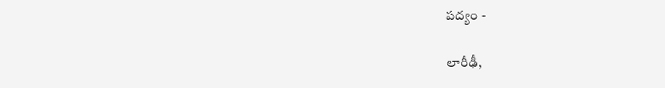పద్యం -

లారీఢీ,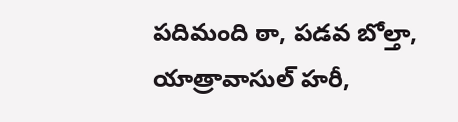పదిమంది ఠా, పడవ బోల్తా, యాత్రావాసుల్ హరీ,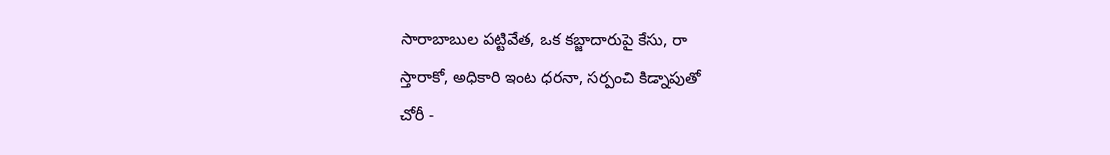సారాబాబుల పట్టివేత, ఒక కబ్జాదారుపై కేసు, రా
స్తారాకో, అధికారి ఇంట ధరనా, సర్పంచి కిడ్నాపుతో
చోరీ -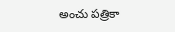అంచు పత్రికా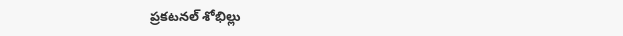ప్రకటనల్ శోభిల్లు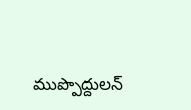ముప్పొద్దులన్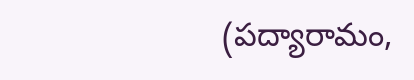(పద్యారామం,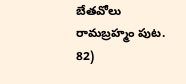బేతవోలు రామబ్రహ్మం పుట. 82)